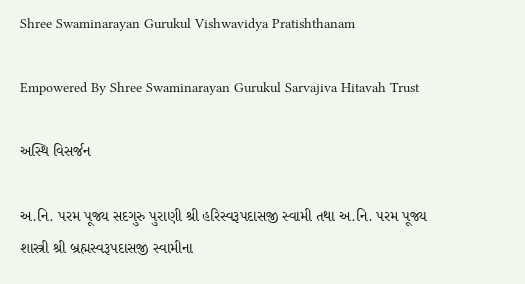Shree Swaminarayan Gurukul Vishwavidya Pratishthanam

Empowered By Shree Swaminarayan Gurukul Sarvajiva Hitavah Trust

અસ્થિ વિસર્જન

અ.નિ. પરમ પૂજ્ય સદગુરુ પુરાણી શ્રી હરિસ્વરૂપદાસજી સ્વામી તથા અ.નિ. પરમ પૂજ્ય શાસ્ત્રી શ્રી બ્રહ્મસ્વરૂપદાસજી સ્વામીના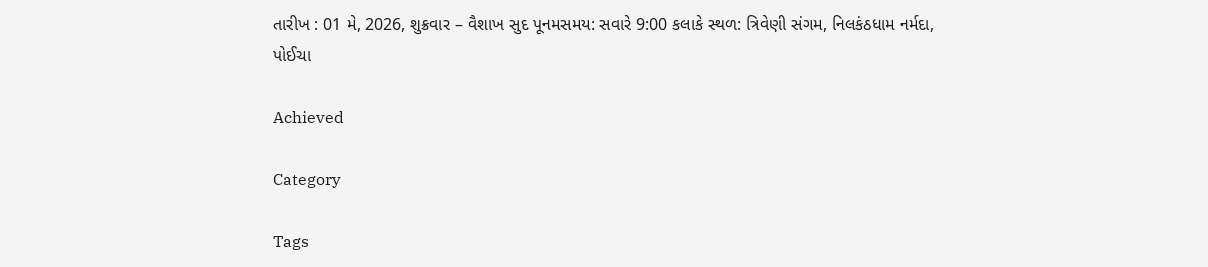તારીખ : 01 મે, 2026, શુક્રવાર – વૈશાખ સુદ પૂનમસમય: સવારે 9:00 કલાકે સ્થળ: ત્રિવેણી સંગમ, નિલકંઠધામ નર્મદા, પોઈચા

Achieved

Category

Tags